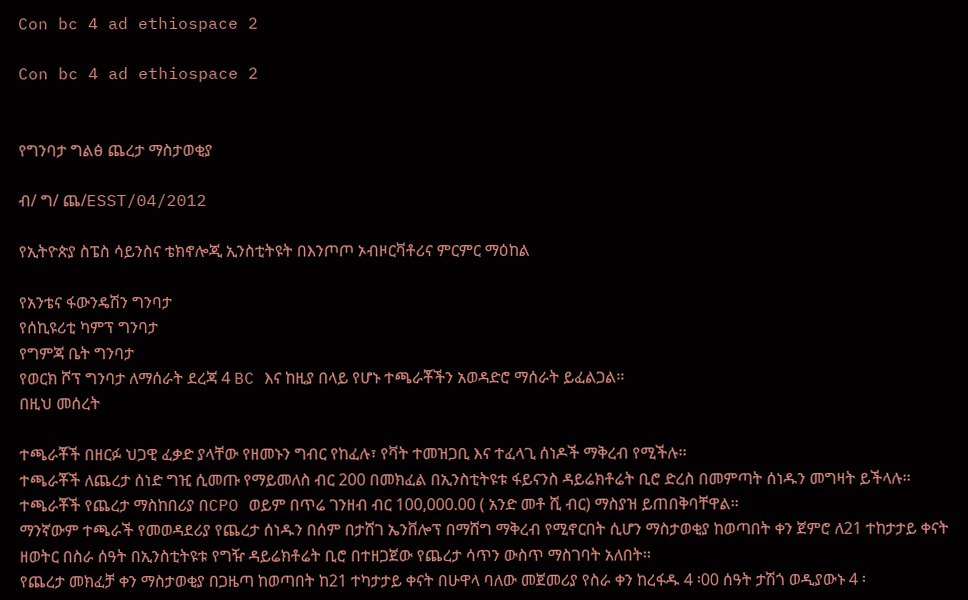Con bc 4 ad ethiospace 2

Con bc 4 ad ethiospace 2


የግንባታ ግልፅ ጨረታ ማስታወቂያ

ብ/ ግ/ ጨ/ESST/04/2012

የኢትዮጵያ ስፔስ ሳይንስና ቴክኖሎጂ ኢንስቲትዩት በእንጦጦ ኦብዞርቫቶሪና ምርምር ማዕከል

የአንቴና ፋውንዴሽን ግንባታ
የሰኪዩሪቲ ካምፕ ግንባታ
የግምጃ ቤት ግንባታ
የወርክ ሾፕ ግንባታ ለማሰራት ደረጃ 4 BC እና ከዚያ በላይ የሆኑ ተጫራቾችን አወዳድሮ ማሰራት ይፈልጋል፡፡
በዚህ መሰረት

ተጫራቾች በዘርፉ ህጋዊ ፈቃድ ያላቸው የዘመኑን ግብር የከፈሉ፣ የቫት ተመዝጋቢ እና ተፈላጊ ሰነዶች ማቅረብ የሚችሉ፡፡
ተጫራቾች ለጨረታ ሰነድ ግዢ ሲመጡ የማይመለስ ብር 200 በመክፈል በኢንስቲትዩቱ ፋይናንስ ዳይሬክቶሬት ቢሮ ድረስ በመምጣት ሰነዱን መግዛት ይችላሉ፡፡
ተጫራቾች የጨረታ ማስከበሪያ በCPO ወይም በጥሬ ገንዘብ ብር 100,000.00 ( አንድ መቶ ሺ ብር) ማስያዝ ይጠበቅባቸዋል፡፡
ማንኛውም ተጫራች የመወዳደሪያ የጨረታ ሰነዱን በሰም በታሸገ ኤንቨሎፕ በማሸግ ማቅረብ የሚኖርበት ሲሆን ማስታወቂያ ከወጣበት ቀን ጀምሮ ለ21 ተከታታይ ቀናት ዘወትር በስራ ሰዓት በኢንስቲትዩቱ የግዥ ዳይሬክቶሬት ቢሮ በተዘጋጀው የጨረታ ሳጥን ውስጥ ማስገባት አለበት፡፡
የጨረታ መክፈቻ ቀን ማስታወቂያ በጋዜጣ ከወጣበት ከ21 ተካታታይ ቀናት በሁዋላ ባለው መጀመሪያ የስራ ቀን ከረፋዱ 4 ፡00 ሰዓት ታሽጎ ወዲያውኑ 4 ፡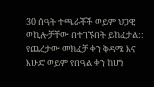30 ሰዓት ተጫራቾች ወይም ህጋዊ ወኪሎቻቸው በተገኙበት ይከፈታል:: የጨረታው መክፈቻ ቀን ቅዳሜ እና እሁድ ወይም የበዓል ቀን ከሆነ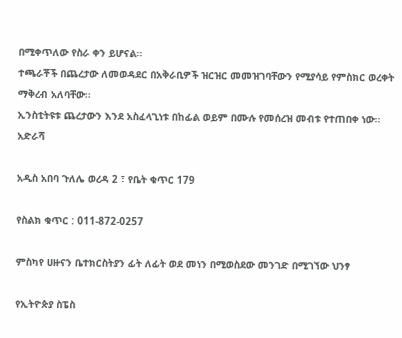በሚቀጥለው የስራ ቀን ይሆናል፡፡
ተጫራቾች በጨረታው ለመወዳደር በአቅራቢዎች ዝርዝር መመዝገባቸውን የሚያሳይ የምስክር ወረቀት ማቅረብ አለባቸው፡፡
ኢንስቲትዩቱ ጨረታውን እንደ አስፈላጊነቱ በከፊል ወይም በሙሉ የመሰረዝ መብቱ የተጠበቀ ነው፡፡
አድራሻ

አዲስ አበባ ጉለሌ ወረዳ 2 ፣ የቤት ቁጥር 179

የስልክ ቁጥር : 011-872-0257

ምስካየ ሀዙናን ቤተክርስትያን ፊት ለፊት ወደ መነን በሚወስደው መንገድ በሚገኘው ህንፃ

የኢትዮጵያ ስፔስ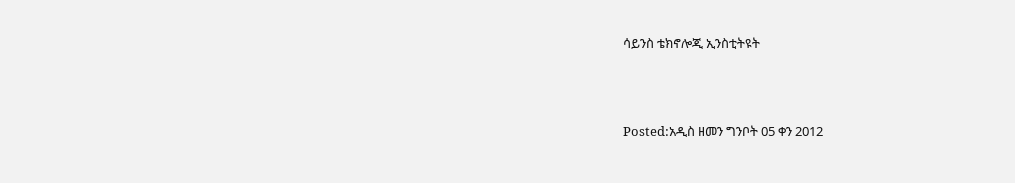ሳይንስ ቴክኖሎጂ ኢንስቲትዩት



Posted:አዲስ ዘመን ግንቦት 05 ቀን 2012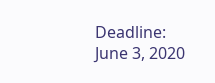Deadline: June 3, 2020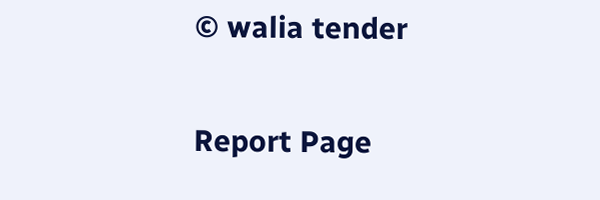© walia tender

Report Page